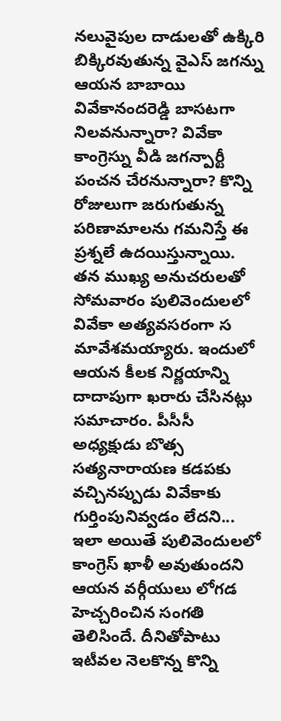నలువైపుల దాడులతో ఉక్కిరి బిక్కిరవుతున్న వైఎస్ జగన్ను ఆయన బాబాయి వివేకానందరెడ్డి బాసటగా నిలవనున్నారా? వివేకా కాంగ్రెస్ను వీడి జగన్పార్టీ పంచన చేరనున్నారా? కొన్ని రోజులుగా జరుగుతున్న పరిణామాలను గమనిస్తే ఈ ప్రశ్నలే ఉదయిస్తున్నాయి. తన ముఖ్య అనుచరులతో సోమవారం పులివెందులలో వివేకా అత్యవసరంగా స మావేశమయ్యారు. ఇందులో ఆయన కీలక నిర్ణయాన్ని దాదాపుగా ఖరారు చేసినట్లు సమాచారం. పీసీసీ అధ్యక్షుడు బొత్స సత్యనారాయణ కడపకు వచ్చినప్పుడు వివేకాకు గుర్తింపునివ్వడం లేదని... ఇలా అయితే పులివెందులలో కాంగ్రెస్ ఖాళీ అవుతుందని ఆయన వర్గీయులు లోగడ హెచ్చరించిన సంగతి తెలిసిందే. దీనితోపాటు ఇటీవల నెలకొన్న కొన్ని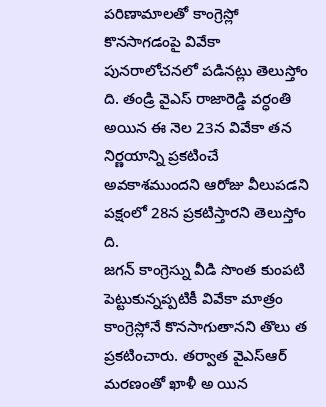పరిణామాలతో కాంగ్రెస్లో కొనసాగడంపై వివేకా పునరాలోచనలో పడినట్లు తెలుస్తోం ది. తండ్రి వైఎస్ రాజారెడ్డి వర్ధంతి అయిన ఈ నెల 23న వివేకా తన నిర్ణయాన్ని ప్రకటించే అవకాశముందని ఆరోజు వీలుపడని పక్షంలో 28న ప్రకటిస్తారని తెలుస్తోం ది.
జగన్ కాంగ్రెస్ను వీడి సొంత కుంపటి పెట్టుకున్నప్పటికీ వివేకా మాత్రం కాంగ్రెస్లోనే కొనసాగుతానని తొలు త ప్రకటించారు. తర్వాత వైఎస్ఆర్ మరణంతో ఖాళీ అ యిన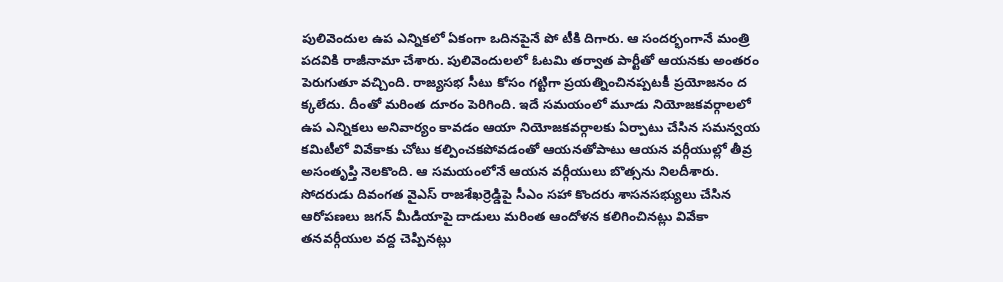పులివెందుల ఉప ఎన్నికలో ఏకంగా ఒదినపైనే పో టీకి దిగారు. ఆ సందర్భంగానే మంత్రి పదవికి రాజీనామా చేశారు. పులివెందులలో ఓటమి తర్వాత పార్టీతో ఆయనకు అంతరం పెరుగుతూ వచ్చింది. రాజ్యసభ సీటు కోసం గట్టిగా ప్రయత్నించినప్పటకీ ప్రయోజనం ద క్కలేదు. దీంతో మరింత దూరం పెరిగింది. ఇదే సమయంలో మూడు నియోజకవర్గాలలో ఉప ఎన్నికలు అనివార్యం కావడం ఆయా నియోజకవర్గాలకు ఏర్పాటు చేసిన సమన్వయ కమిటీలో వివేకాకు చోటు కల్పించకపోవడంతో ఆయనతోపాటు ఆయన వర్గీయుల్లో తీవ్ర అసంతృప్తి నెలకొంది. ఆ సమయంలోనే ఆయన వర్గీయులు బొత్సను నిలదీశారు. సోదరుడు దివంగత వైఎస్ రాజశేఖర్రెడ్డిపై సీఎం సహా కొందరు శాసనసభ్యులు చేసిన ఆరోపణలు జగన్ మీడియాపై దాడులు మరింత ఆందోళన కలిగించినట్లు వివేకా తనవర్గీయుల వద్ద చెప్పినట్లు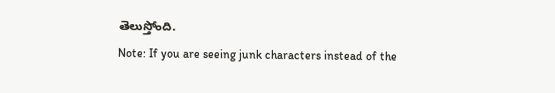తెలుస్తోంది.
Note: If you are seeing junk characters instead of the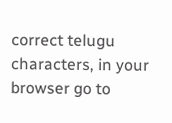correct telugu characters, in your browser go to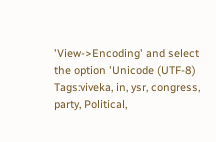'View->Encoding' and select the option 'Unicode (UTF-8)
Tags:viveka, in, ysr, congress, party, Political,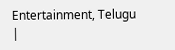Entertainment, Telugu
|